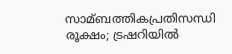സാമ്ബത്തികപ്രതിസന്ധി രൂക്ഷം; ട്രഷറിയില്‍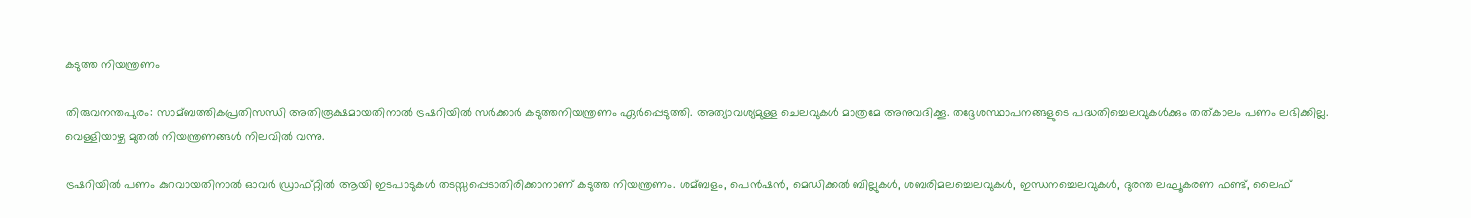കടുത്ത നിയന്ത്രണം

തിരുവനന്തപുരം: സാമ്ബത്തികപ്രതിസന്ധി അതിരൂക്ഷമായതിനാല്‍ ട്രഷറിയില്‍ സര്‍ക്കാര്‍ കടുത്തനിയന്ത്രണം ഏര്‍പ്പെടുത്തി. അത്യാവശ്യമുള്ള ചെലവുകള്‍ മാത്രമേ അനുവദിക്കൂ. തദ്ദേശസ്ഥാപനങ്ങളുടെ പദ്ധതിച്ചെലവുകള്‍ക്കും തത്കാലം പണം ലഭിക്കില്ല. വെള്ളിയാഴ്ച മുതല്‍ നിയന്ത്രണങ്ങള്‍ നിലവില്‍ വന്നു.

ട്രഷറിയില്‍ പണം കുറവായതിനാല്‍ ഓവര്‍ ഡ്രാഫ്റ്റില്‍ ആയി ഇടപാടുകള്‍ തടസ്സപ്പെടാതിരിക്കാനാണ് കടുത്ത നിയന്ത്രണം. ശമ്ബളം, പെന്‍ഷന്‍, മെഡിക്കല്‍ ബില്ലുകള്‍, ശബരിമലച്ചെലവുകള്‍, ഇന്ധനച്ചെലവുകള്‍, ദുരന്ത ലഘൂകരണ ഫണ്ട്, ലൈഫ്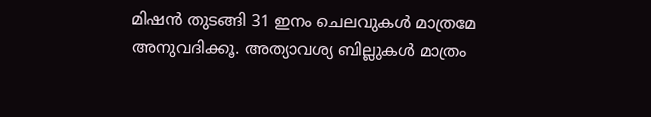മിഷന്‍ തുടങ്ങി 31 ഇനം ചെലവുകള്‍ മാത്രമേ അനുവദിക്കൂ. അത്യാവശ്യ ബില്ലുകള്‍ മാത്രം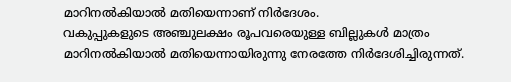മാറിനല്‍കിയാല്‍ മതിയെന്നാണ് നിര്‍ദേശം.
വകുപ്പുകളുടെ അഞ്ചുലക്ഷം രൂപവരെയുള്ള ബില്ലുകള്‍ മാത്രം മാറിനല്‍കിയാല്‍ മതിയെന്നായിരുന്നു നേരത്തേ നിര്‍ദേശിച്ചിരുന്നത്.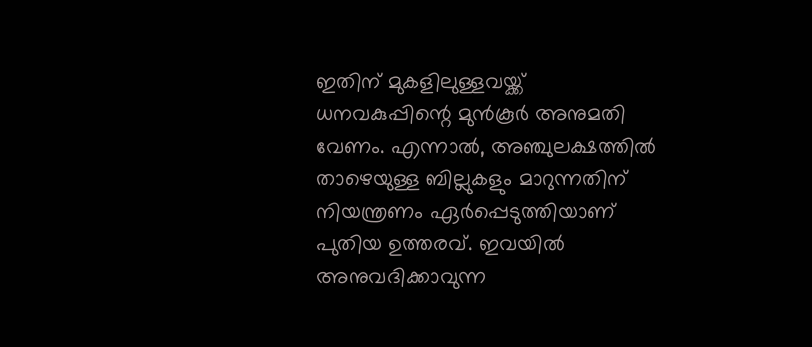ഇതിന് മുകളിലുള്ളവയ്ക്ക് ധനവകുപ്പിന്റെ മുന്‍കൂര്‍ അനുമതി വേണം. എന്നാല്‍, അഞ്ചുലക്ഷത്തില്‍ താഴെയുള്ള ബില്ലുകളും മാറുന്നതിന് നിയന്ത്രണം ഏര്‍പ്പെടുത്തിയാണ് പുതിയ ഉത്തരവ്. ഇവയില്‍ അനുവദിക്കാവുന്ന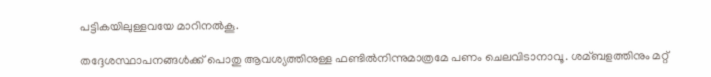പട്ടികയിലുള്ളവയേ മാറിനല്‍കൂ.

തദ്ദേശസ്ഥാപനങ്ങള്‍ക്ക്‌ പൊതു ആവശ്യത്തിനുള്ള ഫണ്ടില്‍നിന്നുമാത്രമേ പണം ചെലവിടാനാവൂ. ശമ്ബളത്തിനും മറ്റ്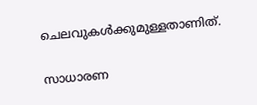ചെലവുകള്‍ക്കുമുള്ളതാണിത്.

സാധാരണ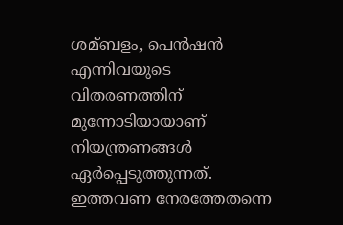ശമ്ബളം, പെന്‍ഷന്‍ എന്നിവയുടെ വിതരണത്തിന് മുന്നോടിയായാണ് നിയന്ത്രണങ്ങള്‍ ഏര്‍പ്പെടുത്തുന്നത്. ഇത്തവണ നേരത്തേതന്നെ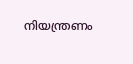നിയന്ത്രണം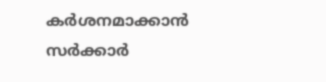കര്‍ശനമാക്കാന്‍ സര്‍ക്കാര്‍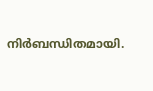നിര്‍ബന്ധിതമായി.